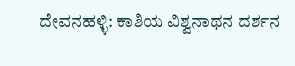ದೇವನಹಳ್ಳಿ: ಕಾಶಿಯ ವಿಶ್ವನಾಥನ ದರ್ಶನ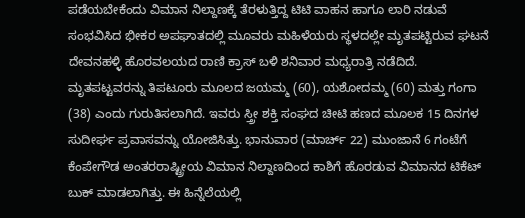ಪಡೆಯಬೇಕೆಂದು ವಿಮಾನ ನಿಲ್ದಾಣಕ್ಕೆ ತೆರಳುತ್ತಿದ್ದ ಟಿಟಿ ವಾಹನ ಹಾಗೂ ಲಾರಿ ನಡುವೆ ಸಂಭವಿಸಿದ ಭೀಕರ ಅಪಘಾತದಲ್ಲಿ ಮೂವರು ಮಹಿಳೆಯರು ಸ್ಥಳದಲ್ಲೇ ಮೃತಪಟ್ಟಿರುವ ಘಟನೆ ದೇವನಹಳ್ಳಿ ಹೊರವಲಯದ ರಾಣಿ ಕ್ರಾಸ್ ಬಳಿ ಶನಿವಾರ ಮಧ್ಯರಾತ್ರಿ ನಡೆದಿದೆ.
ಮೃತಪಟ್ಟವರನ್ನು ತಿಪಟೂರು ಮೂಲದ ಜಯಮ್ಮ (60), ಯಶೋದಮ್ಮ (60) ಮತ್ತು ಗಂಗಾ (38) ಎಂದು ಗುರುತಿಸಲಾಗಿದೆ. ಇವರು ಸ್ತ್ರೀ ಶಕ್ತಿ ಸಂಘದ ಚೀಟಿ ಹಣದ ಮೂಲಕ 15 ದಿನಗಳ ಸುದೀರ್ಘ ಪ್ರವಾಸವನ್ನು ಯೋಜಿಸಿತ್ತು. ಭಾನುವಾರ (ಮಾರ್ಚ್ 22) ಮುಂಜಾನೆ 6 ಗಂಟೆಗೆ ಕೆಂಪೇಗೌಡ ಅಂತರರಾಷ್ಟ್ರೀಯ ವಿಮಾನ ನಿಲ್ದಾಣದಿಂದ ಕಾಶಿಗೆ ಹೊರಡುವ ವಿಮಾನದ ಟಿಕೆಟ್ ಬುಕ್ ಮಾಡಲಾಗಿತ್ತು. ಈ ಹಿನ್ನೆಲೆಯಲ್ಲಿ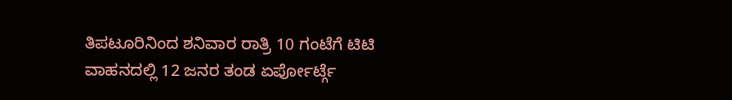ತಿಪಟೂರಿನಿಂದ ಶನಿವಾರ ರಾತ್ರಿ 10 ಗಂಟೆಗೆ ಟಿಟಿ ವಾಹನದಲ್ಲಿ 12 ಜನರ ತಂಡ ಏರ್ಪೋರ್ಟ್ಗೆ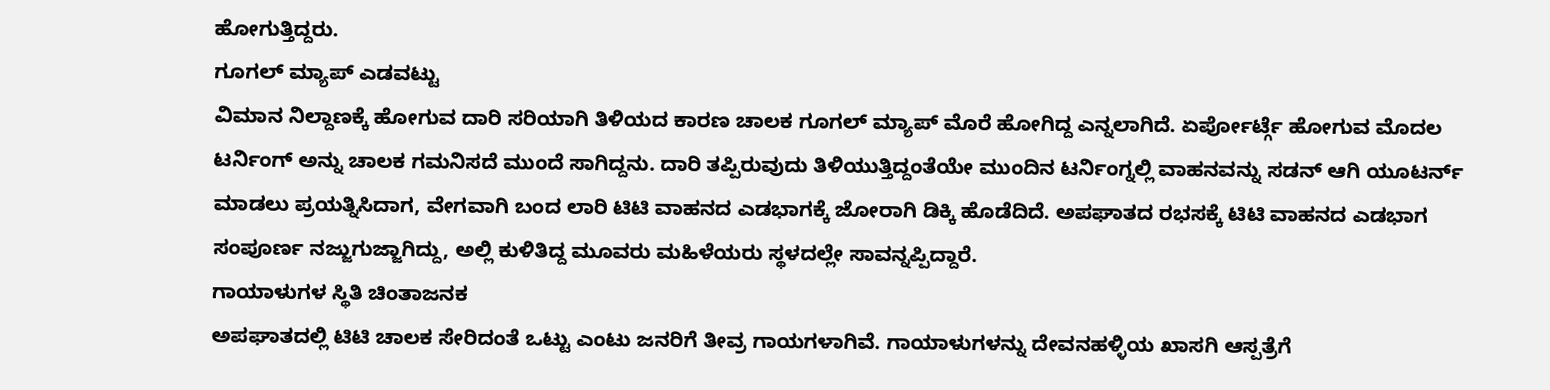ಹೋಗುತ್ತಿದ್ದರು.
ಗೂಗಲ್ ಮ್ಯಾಪ್ ಎಡವಟ್ಟು
ವಿಮಾನ ನಿಲ್ದಾಣಕ್ಕೆ ಹೋಗುವ ದಾರಿ ಸರಿಯಾಗಿ ತಿಳಿಯದ ಕಾರಣ ಚಾಲಕ ಗೂಗಲ್ ಮ್ಯಾಪ್ ಮೊರೆ ಹೋಗಿದ್ದ ಎನ್ನಲಾಗಿದೆ. ಏರ್ಪೋರ್ಟ್ಗೆ ಹೋಗುವ ಮೊದಲ ಟರ್ನಿಂಗ್ ಅನ್ನು ಚಾಲಕ ಗಮನಿಸದೆ ಮುಂದೆ ಸಾಗಿದ್ದನು. ದಾರಿ ತಪ್ಪಿರುವುದು ತಿಳಿಯುತ್ತಿದ್ದಂತೆಯೇ ಮುಂದಿನ ಟರ್ನಿಂಗ್ನಲ್ಲಿ ವಾಹನವನ್ನು ಸಡನ್ ಆಗಿ ಯೂಟರ್ನ್ ಮಾಡಲು ಪ್ರಯತ್ನಿಸಿದಾಗ, ವೇಗವಾಗಿ ಬಂದ ಲಾರಿ ಟಿಟಿ ವಾಹನದ ಎಡಭಾಗಕ್ಕೆ ಜೋರಾಗಿ ಡಿಕ್ಕಿ ಹೊಡೆದಿದೆ. ಅಪಘಾತದ ರಭಸಕ್ಕೆ ಟಿಟಿ ವಾಹನದ ಎಡಭಾಗ ಸಂಪೂರ್ಣ ನಜ್ಜುಗುಜ್ಜಾಗಿದ್ದು, ಅಲ್ಲಿ ಕುಳಿತಿದ್ದ ಮೂವರು ಮಹಿಳೆಯರು ಸ್ಥಳದಲ್ಲೇ ಸಾವನ್ನಪ್ಪಿದ್ದಾರೆ.
ಗಾಯಾಳುಗಳ ಸ್ಥಿತಿ ಚಿಂತಾಜನಕ
ಅಪಘಾತದಲ್ಲಿ ಟಿಟಿ ಚಾಲಕ ಸೇರಿದಂತೆ ಒಟ್ಟು ಎಂಟು ಜನರಿಗೆ ತೀವ್ರ ಗಾಯಗಳಾಗಿವೆ. ಗಾಯಾಳುಗಳನ್ನು ದೇವನಹಳ್ಳಿಯ ಖಾಸಗಿ ಆಸ್ಪತ್ರೆಗೆ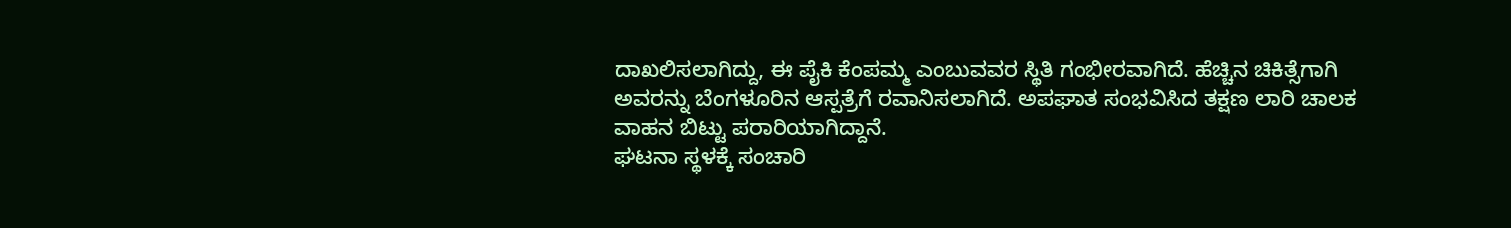ದಾಖಲಿಸಲಾಗಿದ್ದು, ಈ ಪೈಕಿ ಕೆಂಪಮ್ಮ ಎಂಬುವವರ ಸ್ಥಿತಿ ಗಂಭೀರವಾಗಿದೆ. ಹೆಚ್ಚಿನ ಚಿಕಿತ್ಸೆಗಾಗಿ ಅವರನ್ನು ಬೆಂಗಳೂರಿನ ಆಸ್ಪತ್ರೆಗೆ ರವಾನಿಸಲಾಗಿದೆ. ಅಪಘಾತ ಸಂಭವಿಸಿದ ತಕ್ಷಣ ಲಾರಿ ಚಾಲಕ ವಾಹನ ಬಿಟ್ಟು ಪರಾರಿಯಾಗಿದ್ದಾನೆ.
ಘಟನಾ ಸ್ಥಳಕ್ಕೆ ಸಂಚಾರಿ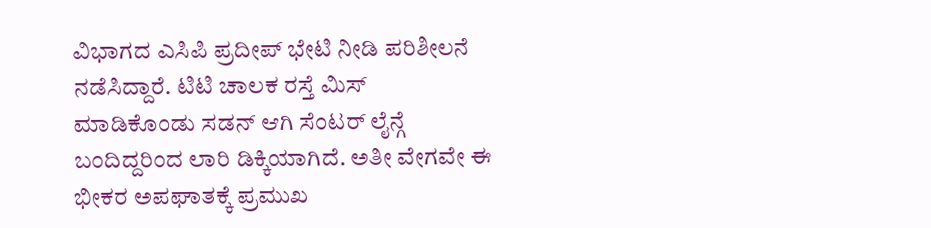ವಿಭಾಗದ ಎಸಿಪಿ ಪ್ರದೀಪ್ ಭೇಟಿ ನೀಡಿ ಪರಿಶೀಲನೆ ನಡೆಸಿದ್ದಾರೆ. ಟಿಟಿ ಚಾಲಕ ರಸ್ತೆ ಮಿಸ್ ಮಾಡಿಕೊಂಡು ಸಡನ್ ಆಗಿ ಸೆಂಟರ್ ಲೈನ್ಗೆ ಬಂದಿದ್ದರಿಂದ ಲಾರಿ ಡಿಕ್ಕಿಯಾಗಿದೆ. ಅತೀ ವೇಗವೇ ಈ ಭೀಕರ ಅಪಘಾತಕ್ಕೆ ಪ್ರಮುಖ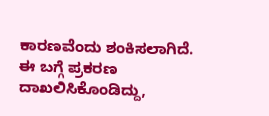ಕಾರಣವೆಂದು ಶಂಕಿಸಲಾಗಿದೆ. ಈ ಬಗ್ಗೆ ಪ್ರಕರಣ ದಾಖಲಿಸಿಕೊಂಡಿದ್ದು,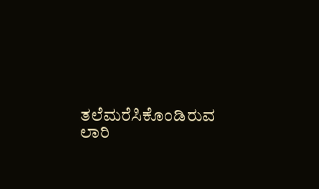ತಲೆಮರೆಸಿಕೊಂಡಿರುವ ಲಾರಿ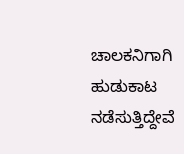ಚಾಲಕನಿಗಾಗಿ ಹುಡುಕಾಟ ನಡೆಸುತ್ತಿದ್ದೇವೆ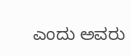ಎಂದು ಅವರು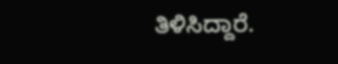ತಿಳಿಸಿದ್ದಾರೆ.